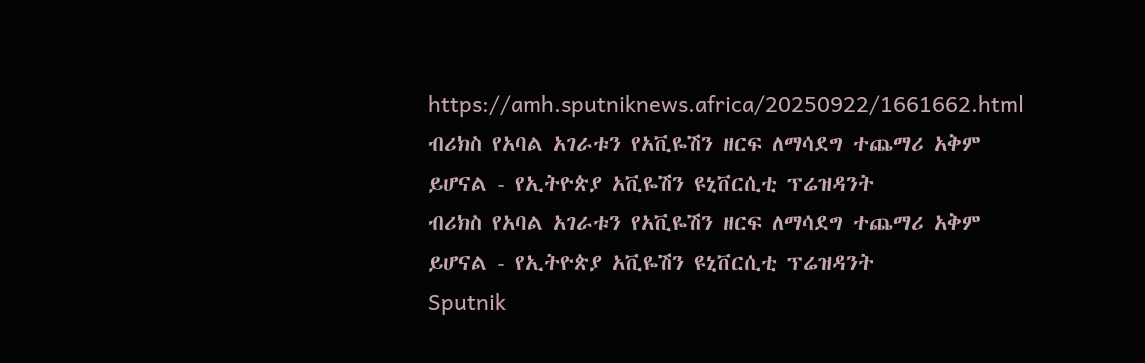https://amh.sputniknews.africa/20250922/1661662.html
ብሪክስ የአባል አገራቱን የአቪዬሽን ዘርፍ ለማሳደግ ተጨማሪ አቅም ይሆናል - የኢትዮጵያ አቪዬሽን ዩኒቨርሲቲ ፕሬዝዳንት
ብሪክስ የአባል አገራቱን የአቪዬሽን ዘርፍ ለማሳደግ ተጨማሪ አቅም ይሆናል - የኢትዮጵያ አቪዬሽን ዩኒቨርሲቲ ፕሬዝዳንት
Sputnik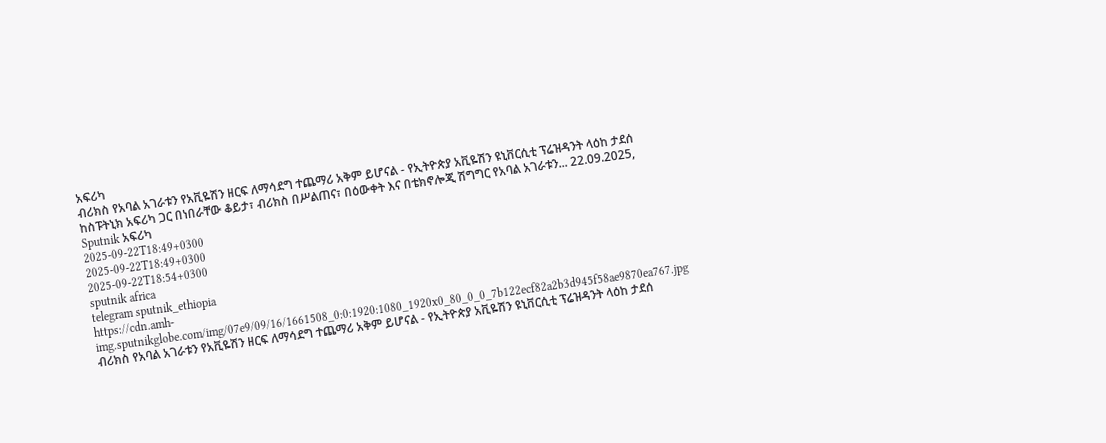አፍሪካ
ብሪክስ የአባል አገራቱን የአቪዬሽን ዘርፍ ለማሳደግ ተጨማሪ አቅም ይሆናል - የኢትዮጵያ አቪዬሽን ዩኒቨርሲቲ ፕሬዝዳንት ላዕከ ታደሰ ከስፑትኒክ አፍሪካ ጋር በነበራቸው ቆይታ፣ ብሪክስ በሥልጠና፣ በዕውቀት እና በቴክኖሎጂ ሽግግር የአባል አገራቱን... 22.09.2025, Sputnik አፍሪካ
2025-09-22T18:49+0300
2025-09-22T18:49+0300
2025-09-22T18:54+0300
sputnik africa
telegram sputnik_ethiopia
https://cdn.amh-img.sputnikglobe.com/img/07e9/09/16/1661508_0:0:1920:1080_1920x0_80_0_0_7b122ecf82a2b3d945f58ae9870ea767.jpg
ብሪክስ የአባል አገራቱን የአቪዬሽን ዘርፍ ለማሳደግ ተጨማሪ አቅም ይሆናል - የኢትዮጵያ አቪዬሽን ዩኒቨርሲቲ ፕሬዝዳንት ላዕከ ታደሰ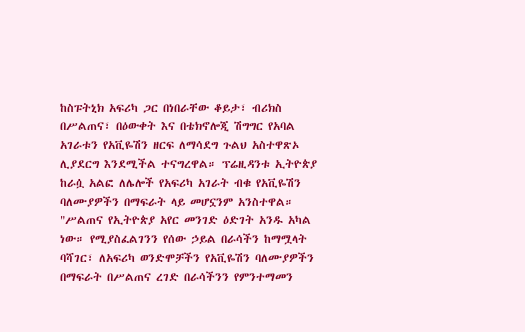ከስፑትኒክ አፍሪካ ጋር በነበራቸው ቆይታ፣ ብሪክስ በሥልጠና፣ በዕውቀት እና በቴክኖሎጂ ሽግግር የአባል አገራቱን የአቪዬሽን ዘርፍ ለማሳደግ ጉልህ አስተዋጽኦ ሊያደርግ እንደሚችል ተናግረዋል። ፕሬዚዳንቱ ኢትዮጵያ ከራሷ አልፎ ለሌሎች የአፍሪካ አገራት ብቁ የአቪዬሽን ባለሙያዎችን በማፍራት ላይ መሆኗንም አንስተዋል። "ሥልጠና የኢትዮጵያ አየር መንገድ ዕድገት አንዱ አካል ነው። የሚያስፈልገንን የሰው ኃይል በራሳችን ከማሟላት ባሻገር፣ ለአፍሪካ ወንድሞቻችን የአቪዬሽን ባለሙያዎችን በማፍራት በሥልጠና ረገድ በራሳችንን የምንተማመን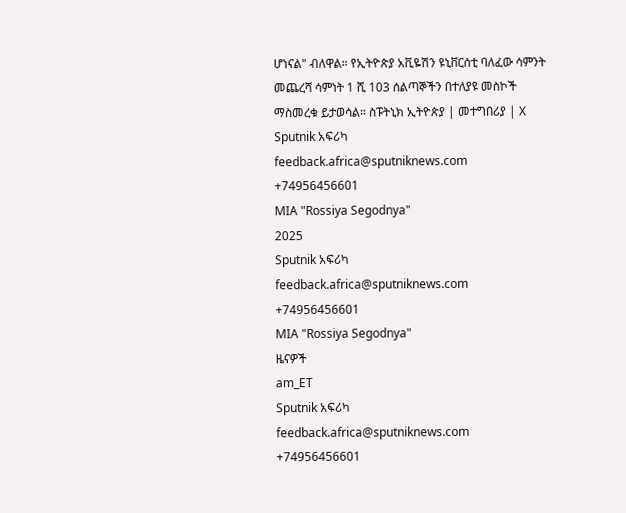ሆነናል" ብለዋል። የኢትዮጵያ አቪዬሽን ዩኒቨርሰቲ ባለፈው ሳምንት መጨረሻ ሳምነት 1 ሺ 103 ሰልጣኞችን በተለያዩ መስኮች ማስመረቁ ይታወሳል። ስፑትኒክ ኢትዮጵያ | መተግበሪያ | X
Sputnik አፍሪካ
feedback.africa@sputniknews.com
+74956456601
MIA "Rossiya Segodnya"
2025
Sputnik አፍሪካ
feedback.africa@sputniknews.com
+74956456601
MIA "Rossiya Segodnya"
ዜናዎች
am_ET
Sputnik አፍሪካ
feedback.africa@sputniknews.com
+74956456601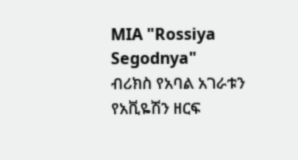MIA "Rossiya Segodnya"
ብሪክስ የአባል አገራቱን የአቪዬሽን ዘርፍ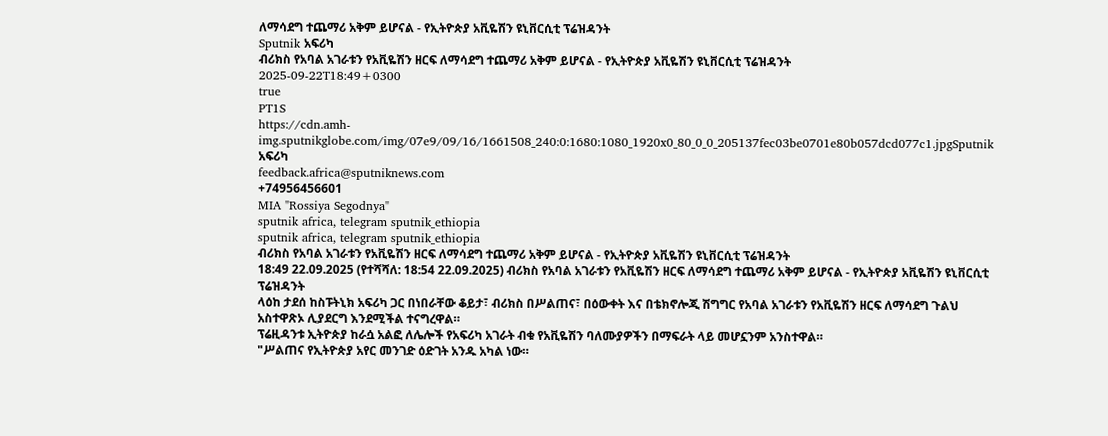ለማሳደግ ተጨማሪ አቅም ይሆናል - የኢትዮጵያ አቪዬሽን ዩኒቨርሲቲ ፕሬዝዳንት
Sputnik አፍሪካ
ብሪክስ የአባል አገራቱን የአቪዬሽን ዘርፍ ለማሳደግ ተጨማሪ አቅም ይሆናል - የኢትዮጵያ አቪዬሽን ዩኒቨርሲቲ ፕሬዝዳንት
2025-09-22T18:49+0300
true
PT1S
https://cdn.amh-img.sputnikglobe.com/img/07e9/09/16/1661508_240:0:1680:1080_1920x0_80_0_0_205137fec03be0701e80b057dcd077c1.jpgSputnik አፍሪካ
feedback.africa@sputniknews.com
+74956456601
MIA "Rossiya Segodnya"
sputnik africa, telegram sputnik_ethiopia
sputnik africa, telegram sputnik_ethiopia
ብሪክስ የአባል አገራቱን የአቪዬሽን ዘርፍ ለማሳደግ ተጨማሪ አቅም ይሆናል - የኢትዮጵያ አቪዬሽን ዩኒቨርሲቲ ፕሬዝዳንት
18:49 22.09.2025 (የተሻሻለ: 18:54 22.09.2025) ብሪክስ የአባል አገራቱን የአቪዬሽን ዘርፍ ለማሳደግ ተጨማሪ አቅም ይሆናል - የኢትዮጵያ አቪዬሽን ዩኒቨርሲቲ ፕሬዝዳንት
ላዕከ ታደሰ ከስፑትኒክ አፍሪካ ጋር በነበራቸው ቆይታ፣ ብሪክስ በሥልጠና፣ በዕውቀት እና በቴክኖሎጂ ሽግግር የአባል አገራቱን የአቪዬሽን ዘርፍ ለማሳደግ ጉልህ አስተዋጽኦ ሊያደርግ እንደሚችል ተናግረዋል።
ፕሬዚዳንቱ ኢትዮጵያ ከራሷ አልፎ ለሌሎች የአፍሪካ አገራት ብቁ የአቪዬሽን ባለሙያዎችን በማፍራት ላይ መሆኗንም አንስተዋል።
"ሥልጠና የኢትዮጵያ አየር መንገድ ዕድገት አንዱ አካል ነው።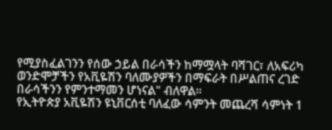የሚያስፈልገንን የሰው ኃይል በራሳችን ከማሟላት ባሻገር፣ ለአፍሪካ ወንድሞቻችን የአቪዬሽን ባለሙያዎችን በማፍራት በሥልጠና ረገድ በራሳችንን የምንተማመን ሆነናል" ብለዋል።
የኢትዮጵያ አቪዬሽን ዩኒቨርሰቲ ባለፈው ሳምንት መጨረሻ ሳምነት 1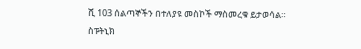ሺ 103 ሰልጣኞችን በተለያዩ መስኮች ማስመረቁ ይታወሳል።
ስፑትኒክ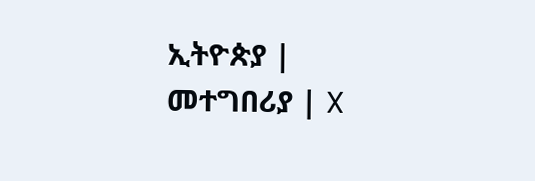ኢትዮጵያ | መተግበሪያ | X